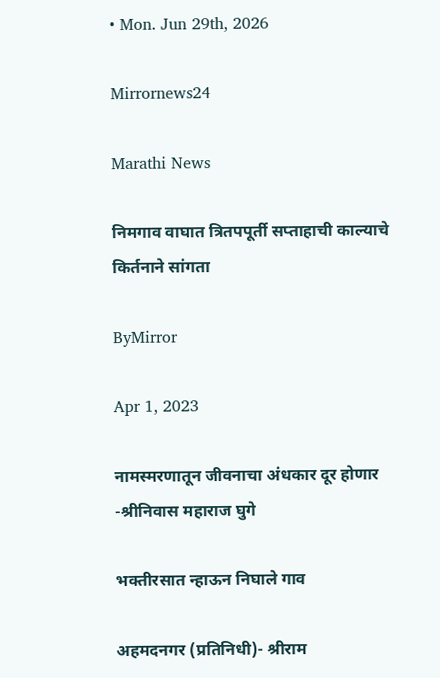• Mon. Jun 29th, 2026

Mirrornews24

Marathi News

निमगाव वाघात त्रितपपूर्ती सप्ताहाची काल्याचे किर्तनाने सांगता

ByMirror

Apr 1, 2023

नामस्मरणातून जीवनाचा अंधकार दूर होणार -श्रीनिवास महाराज घुगे

भक्तीरसात न्हाऊन निघाले गाव

अहमदनगर (प्रतिनिधी)- श्रीराम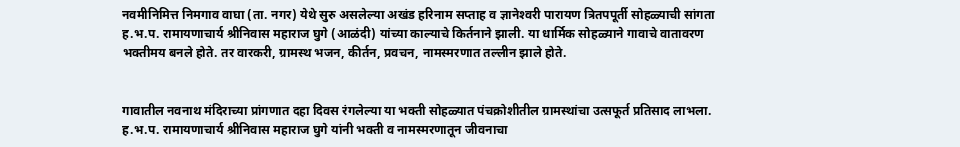नवमीनिमित्त निमगाव वाघा (ता. नगर) येथे सुरु असलेल्या अखंड हरिनाम सप्ताह व ज्ञानेश्‍वरी पारायण त्रितपपूर्ती सोहळ्याची सांगता ह.भ.प. रामायणाचार्य श्रीनिवास महाराज घुगे (आळंदी) यांच्या काल्याचे किर्तनाने झाली. या धार्मिक सोहळ्याने गावाचे वातावरण भक्तीमय बनले होते. तर वारकरी, ग्रामस्थ भजन, कीर्तन, प्रवचन, नामस्मरणात तल्लीन झाले होते.


गावातील नवनाथ मंदिराच्या प्रांगणात दहा दिवस रंगलेल्या या भक्ती सोहळ्यात पंचक्रोशीतील ग्रामस्थांचा उत्सफूर्त प्रतिसाद लाभला. ह.भ.प. रामायणाचार्य श्रीनिवास महाराज घुगे यांनी भक्ती व नामस्मरणातून जीवनाचा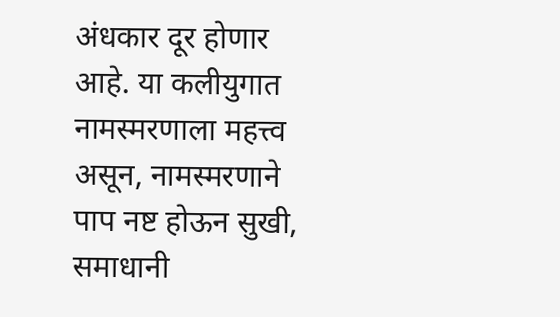अंधकार दूर होणार आहे. या कलीयुगात नामस्मरणाला महत्त्व असून, नामस्मरणाने पाप नष्ट होऊन सुखी, समाधानी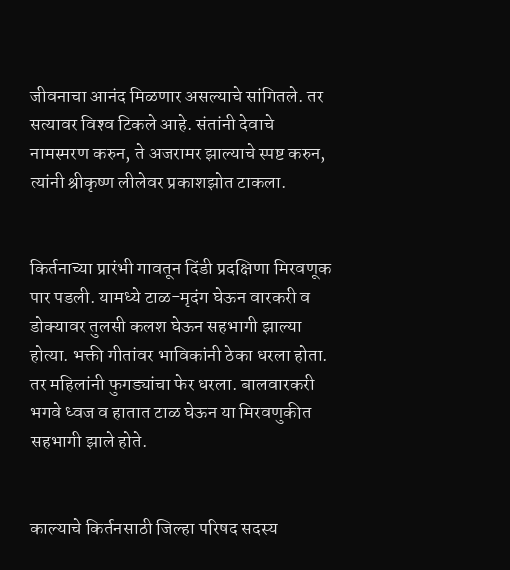जीवनाचा आनंद मिळणार असल्याचे सांगितले. तर सत्यावर विश्‍व टिकले आहे. संतांनी देवाचे नामस्मरण करुन, ते अजरामर झाल्याचे स्पष्ट करुन, त्यांनी श्रीकृष्ण लीलेवर प्रकाशझोत टाकला.


किर्तनाच्या प्रारंभी गावतून दिंडी प्रदक्षिणा मिरवणूक पार पडली. यामध्ये टाळ-मृदंग घेऊन वारकरी व डोक्यावर तुलसी कलश घेऊन सहभागी झाल्या होत्या. भक्ती गीतांवर भाविकांनी ठेका धरला होता. तर महिलांनी फुगड्यांचा फेर धरला. बालवारकरी भगवे ध्वज व हातात टाळ घेऊन या मिरवणुकीत सहभागी झाले होते.


काल्याचे किर्तनसाठी जिल्हा परिषद सदस्य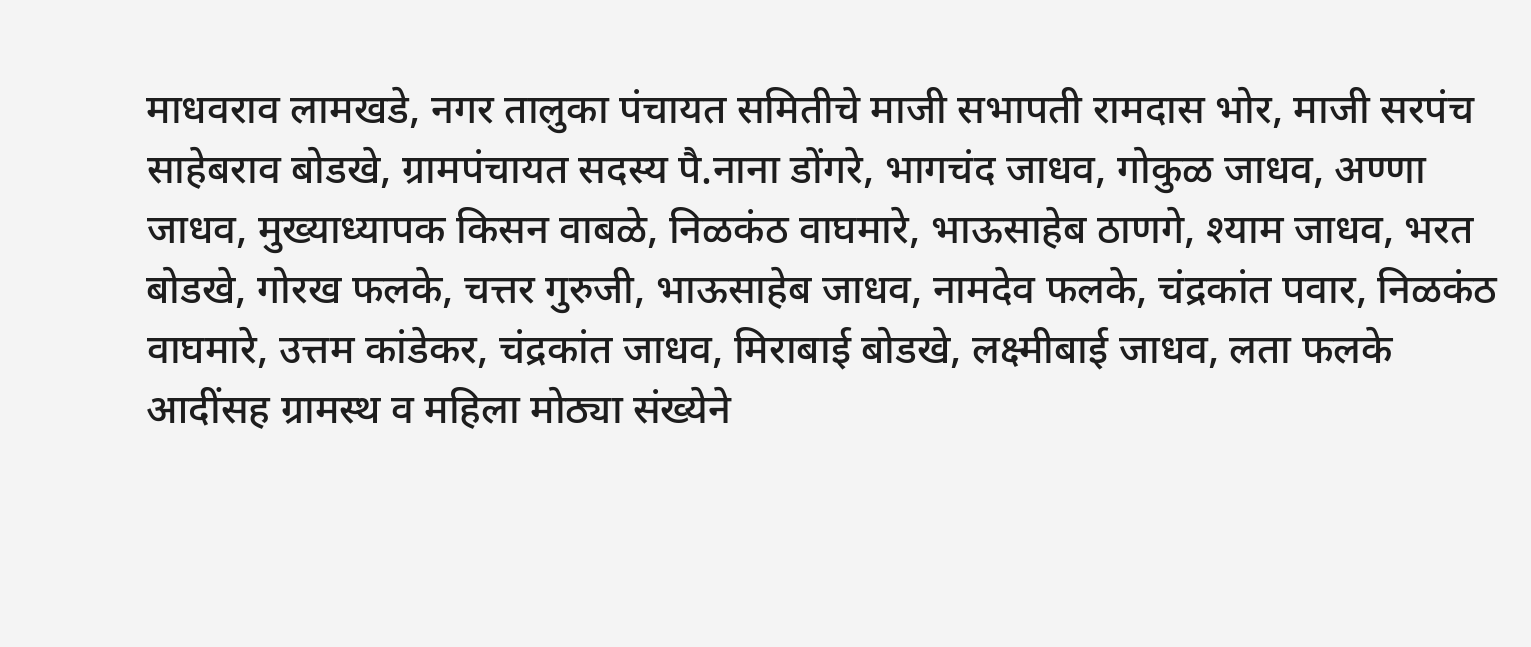माधवराव लामखडे, नगर तालुका पंचायत समितीचे माजी सभापती रामदास भोर, माजी सरपंच साहेबराव बोडखे, ग्रामपंचायत सदस्य पै.नाना डोंगरे, भागचंद जाधव, गोकुळ जाधव, अण्णा जाधव, मुख्याध्यापक किसन वाबळे, निळकंठ वाघमारे, भाऊसाहेब ठाणगे, श्याम जाधव, भरत बोडखे, गोरख फलके, चत्तर गुरुजी, भाऊसाहेब जाधव, नामदेव फलके, चंद्रकांत पवार, निळकंठ वाघमारे, उत्तम कांडेकर, चंद्रकांत जाधव, मिराबाई बोडखे, लक्ष्मीबाई जाधव, लता फलके आदींसह ग्रामस्थ व महिला मोठ्या संख्येने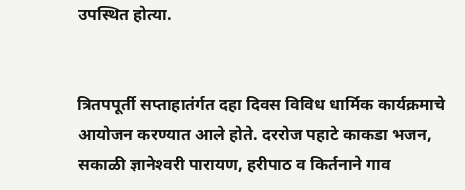उपस्थित होत्या.


त्रितपपूर्ती सप्ताहातंर्गत दहा दिवस विविध धार्मिक कार्यक्रमाचे आयोजन करण्यात आले होते. दररोज पहाटे काकडा भजन, सकाळी ज्ञानेश्‍वरी पारायण, हरीपाठ व किर्तनाने गाव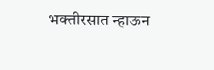भक्तीरसात न्हाऊन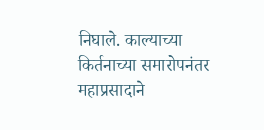निघाले. काल्याच्या किर्तनाच्या समारोपनंतर महाप्रसादाने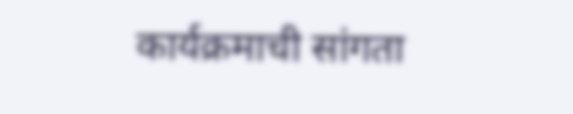कार्यक्रमाची सांगता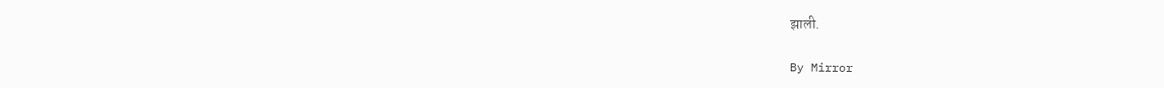झाली.

By Mirror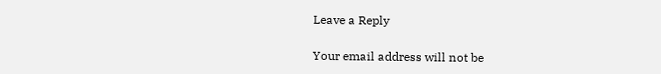Leave a Reply

Your email address will not be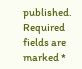published. Required fields are marked *